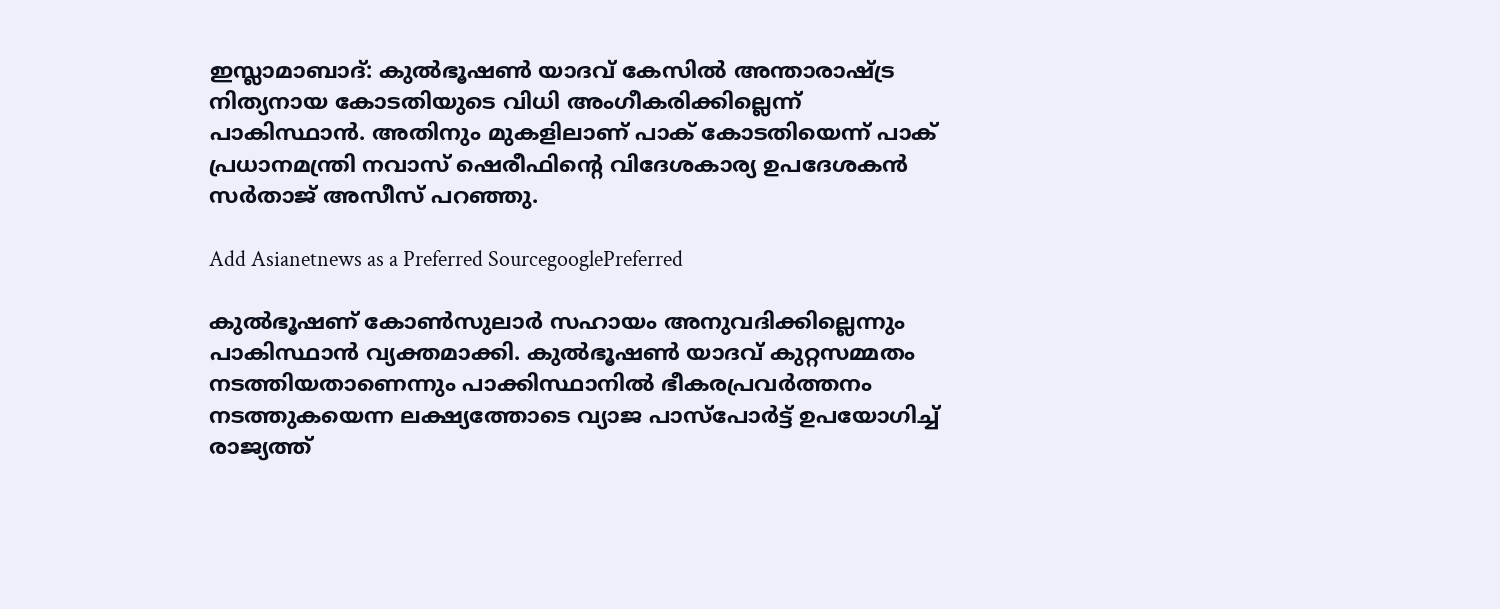ഇസ്ലാമാബാദ്: കുല്‍ഭൂഷണ്‍ യാദവ് കേസില്‍ അന്താരാഷ്ട്ര നിത്യനായ കോടതിയുടെ വിധി അംഗീകരിക്കില്ലെന്ന് പാകിസ്ഥാന്‍. അതിനും മുകളിലാണ് പാക് കോടതിയെന്ന് പാക് പ്രധാനമന്ത്രി നവാസ് ഷെരീഫിന്റെ വിദേശകാര്യ ഉപദേശകന്‍ സര്‍താജ് അസീസ് പറഞ്ഞു.

Add Asianetnews as a Preferred SourcegooglePreferred

കുല്‍ഭൂഷണ് കോണ്‍സുലാര്‍ സഹായം അനുവദിക്കില്ലെന്നും പാകിസ്ഥാന്‍ വ്യക്തമാക്കി. കുല്‍ഭൂഷണ്‍ യാദവ് കുറ്റസമ്മതം നടത്തിയതാണെന്നും പാക്കിസ്ഥാനില്‍ ഭീകരപ്രവര്‍ത്തനം നടത്തുകയെന്ന ലക്ഷ്യത്തോടെ വ്യാജ പാസ്പോര്‍ട്ട് ഉപയോഗിച്ച് രാജ്യത്ത്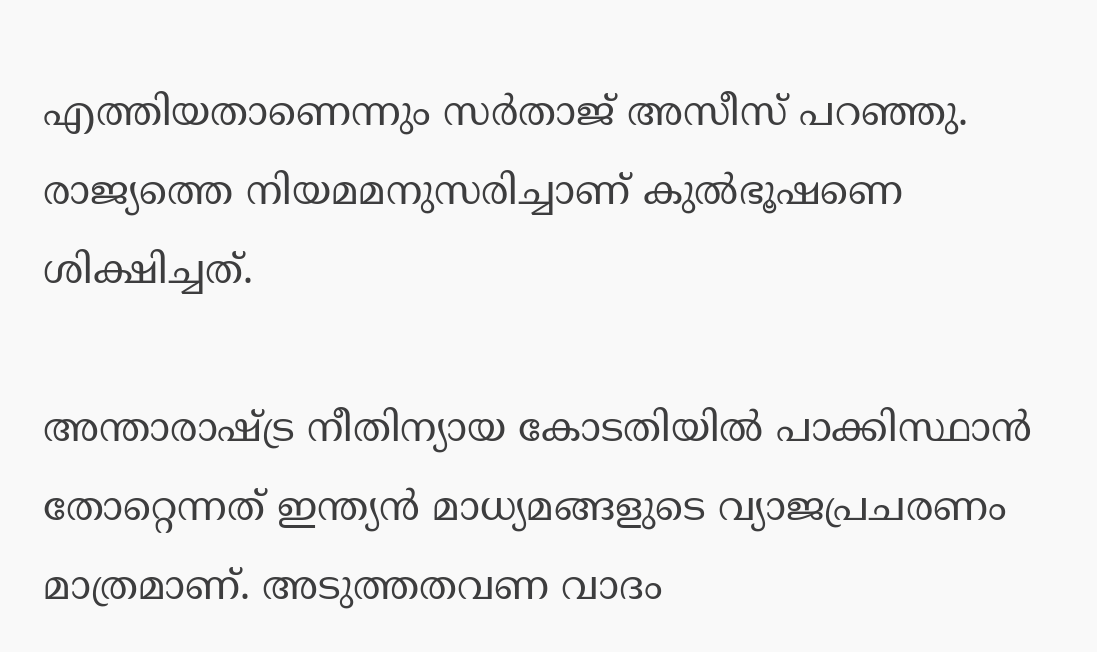എത്തിയതാണെന്നും സര്‍താജ് അസീസ് പറഞ്ഞു. രാജ്യത്തെ നിയമമനുസരിച്ചാണ് കുല്‍ഭൂഷണെ ശിക്ഷിച്ചത്.

അന്താരാഷ്ട്ര നീതിന്യായ കോടതിയില്‍ പാക്കിസ്ഥാന്‍ തോറ്റെന്നത് ഇന്ത്യന്‍ മാധ്യമങ്ങളുടെ വ്യാജപ്രചരണം മാത്രമാണ്. അടുത്തതവണ വാദം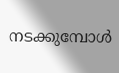നടക്കുമ്പോള്‍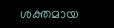ശക്തമായ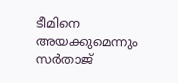ടീമിനെ അയക്കുമെന്നും സര്‍താജ്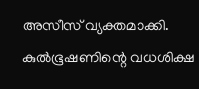അസീസ് വ്യക്തമാക്കി. കുല്‍ഭൂഷണിന്റെ വധശിക്ഷ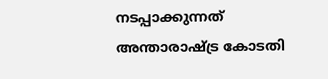നടപ്പാക്കുന്നത് അന്താരാഷ്‌ട്ര കോടതി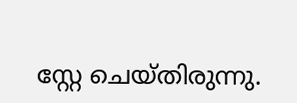സ്റ്റേ ചെയ്തിരുന്നു.